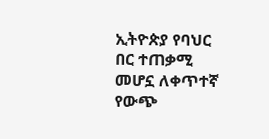ኢትዮጵያ የባህር በር ተጠቃሚ መሆኗ ለቀጥተኛ የውጭ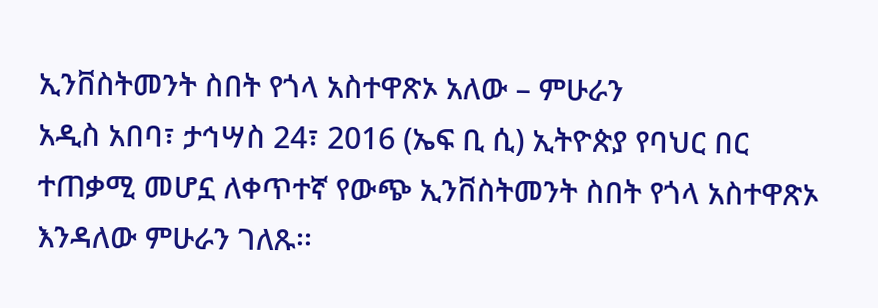ኢንቨስትመንት ስበት የጎላ አስተዋጽኦ አለው – ምሁራን
አዲስ አበባ፣ ታኅሣስ 24፣ 2016 (ኤፍ ቢ ሲ) ኢትዮጵያ የባህር በር ተጠቃሚ መሆኗ ለቀጥተኛ የውጭ ኢንቨስትመንት ስበት የጎላ አስተዋጽኦ እንዳለው ምሁራን ገለጹ፡፡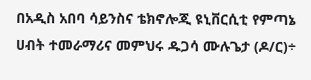በአዲስ አበባ ሳይንስና ቴክኖሎጂ ዩኒቨርሲቲ የምጣኔ ሀብት ተመራማሪና መምህሩ ዱጋሳ ሙሉጌታ (ዶ/ር)÷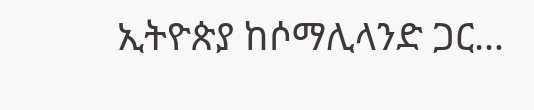ኢትዮጵያ ከሶማሊላንድ ጋር…